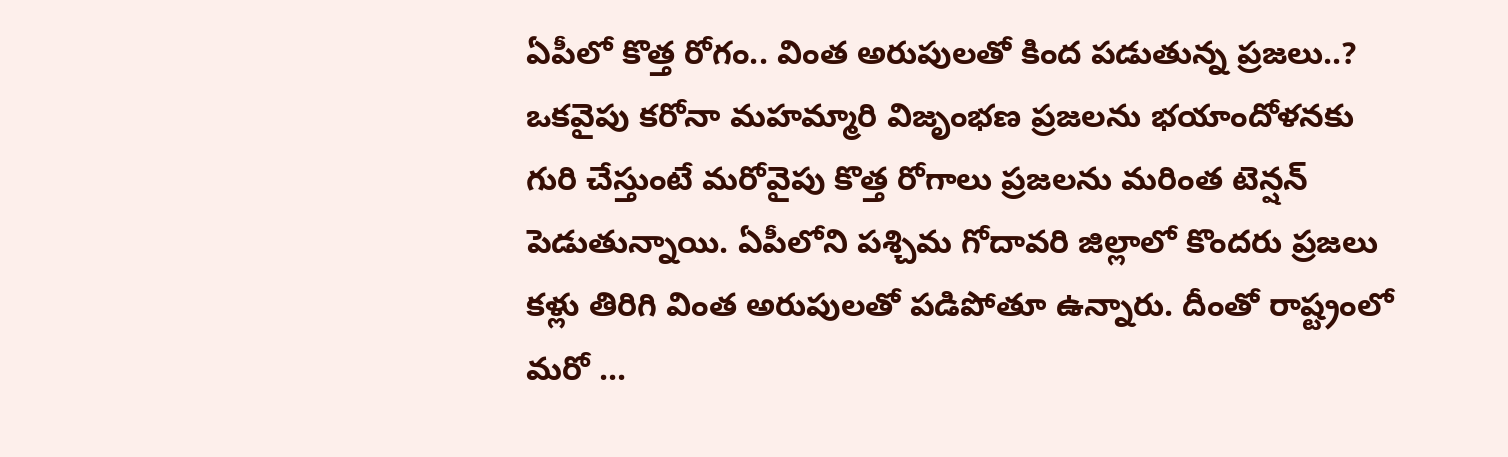ఏపీలో కొత్త రోగం.. వింత అరుపులతో కింద పడుతున్న ప్రజలు..?
ఒకవైపు కరోనా మహమ్మారి విజృంభణ ప్రజలను భయాందోళనకు గురి చేస్తుంటే మరోవైపు కొత్త రోగాలు ప్రజలను మరింత టెన్షన్ పెడుతున్నాయి. ఏపీలోని పశ్చిమ గోదావరి జిల్లాలో కొందరు ప్రజలు కళ్లు తిరిగి వింత అరుపులతో పడిపోతూ ఉన్నారు. దీంతో రాష్ట్రంలో మరో ...